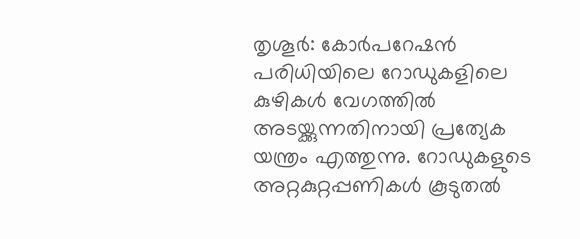തൃശൂർ: കോർപറേഷൻ പരിധിയിലെ റോഡുകളിലെ കുഴികൾ വേഗത്തിൽ അടയ്ക്കുന്നതിനായി പ്രത്യേക യന്ത്രം എത്തുന്നു. റോഡുകളുടെ അറ്റകുറ്റപ്പണികൾ കൂടുതൽ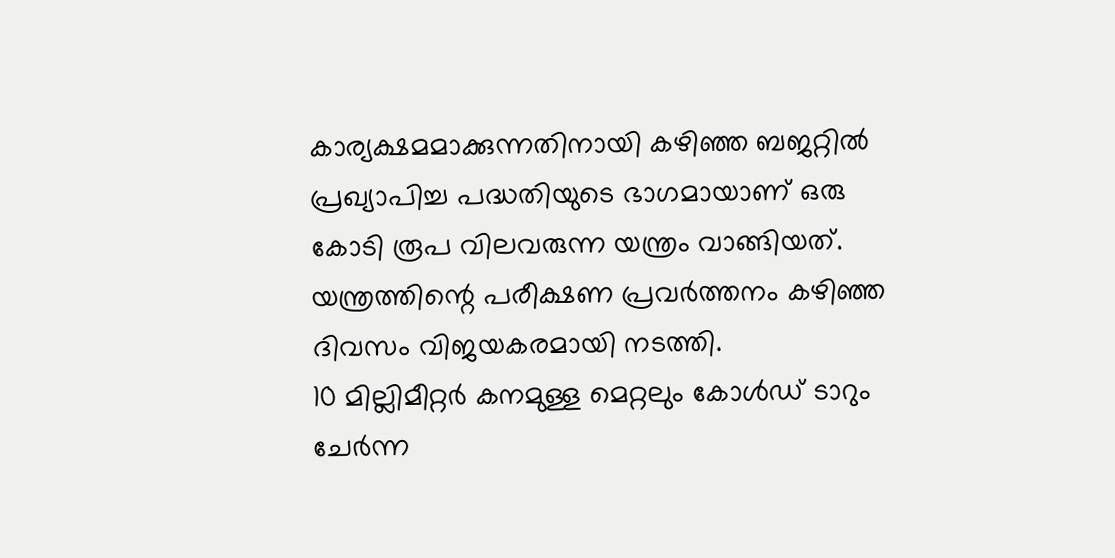കാര്യക്ഷമമാക്കുന്നതിനായി കഴിഞ്ഞ ബജറ്റിൽ പ്രഖ്യാപിച്ച പദ്ധതിയുടെ ഭാഗമായാണ് ഒരു കോടി രൂപ വിലവരുന്ന യന്ത്രം വാങ്ങിയത്. യന്ത്രത്തിന്റെ പരീക്ഷണ പ്രവർത്തനം കഴിഞ്ഞ ദിവസം വിജയകരമായി നടത്തി.
10 മില്ലിമീറ്റർ കനമുള്ള മെറ്റലും കോൾഡ് ടാറും ചേർന്ന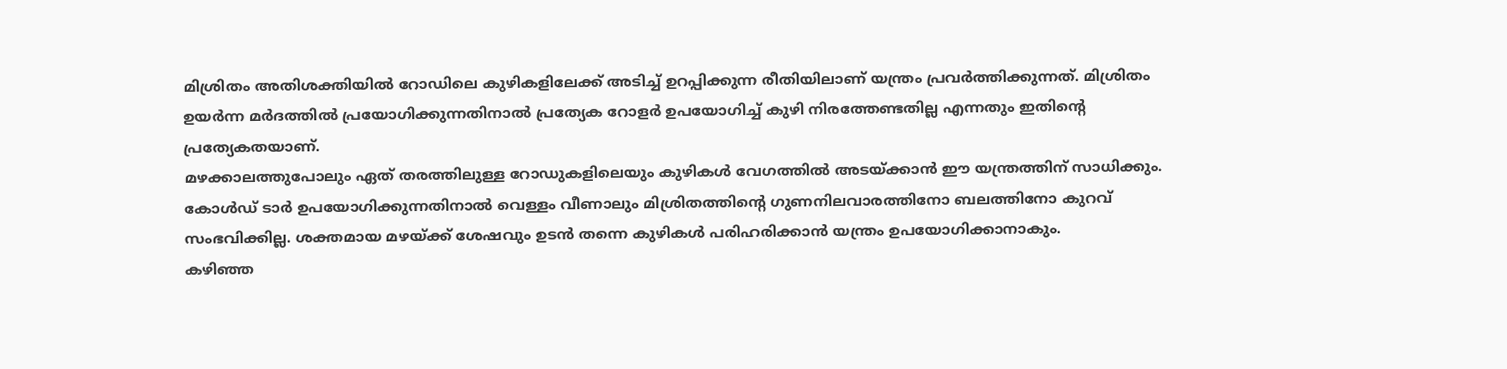മിശ്രിതം അതിശക്തിയിൽ റോഡിലെ കുഴികളിലേക്ക് അടിച്ച് ഉറപ്പിക്കുന്ന രീതിയിലാണ് യന്ത്രം പ്രവർത്തിക്കുന്നത്. മിശ്രിതം ഉയർന്ന മർദത്തിൽ പ്രയോഗിക്കുന്നതിനാൽ പ്രത്യേക റോളർ ഉപയോഗിച്ച് കുഴി നിരത്തേണ്ടതില്ല എന്നതും ഇതിന്റെ പ്രത്യേകതയാണ്.
മഴക്കാലത്തുപോലും ഏത് തരത്തിലുള്ള റോഡുകളിലെയും കുഴികൾ വേഗത്തിൽ അടയ്ക്കാൻ ഈ യന്ത്രത്തിന് സാധിക്കും. കോൾഡ് ടാർ ഉപയോഗിക്കുന്നതിനാൽ വെള്ളം വീണാലും മിശ്രിതത്തിന്റെ ഗുണനിലവാരത്തിനോ ബലത്തിനോ കുറവ് സംഭവിക്കില്ല. ശക്തമായ മഴയ്ക്ക് ശേഷവും ഉടൻ തന്നെ കുഴികൾ പരിഹരിക്കാൻ യന്ത്രം ഉപയോഗിക്കാനാകും.
കഴിഞ്ഞ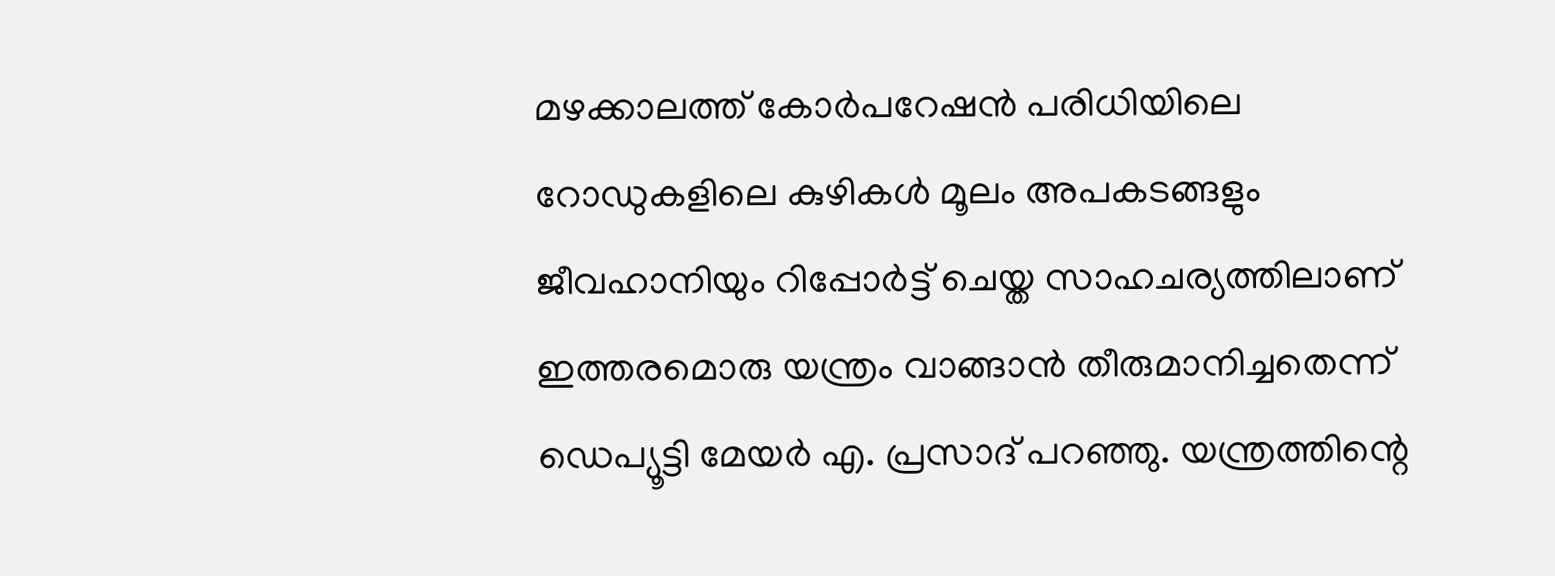മഴക്കാലത്ത് കോർപറേഷൻ പരിധിയിലെ റോഡുകളിലെ കുഴികൾ മൂലം അപകടങ്ങളും ജീവഹാനിയും റിപ്പോർട്ട് ചെയ്ത സാഹചര്യത്തിലാണ് ഇത്തരമൊരു യന്ത്രം വാങ്ങാൻ തീരുമാനിച്ചതെന്ന് ഡെപ്യൂട്ടി മേയർ എ. പ്രസാദ് പറഞ്ഞു. യന്ത്രത്തിന്റെ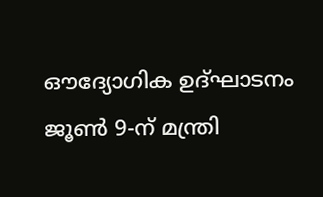ഔദ്യോഗിക ഉദ്ഘാടനം ജൂൺ 9-ന് മന്ത്രി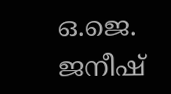ഒ.ജെ. ജനീഷ്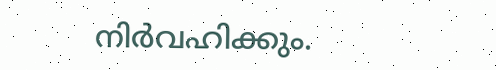നിർവഹിക്കും.